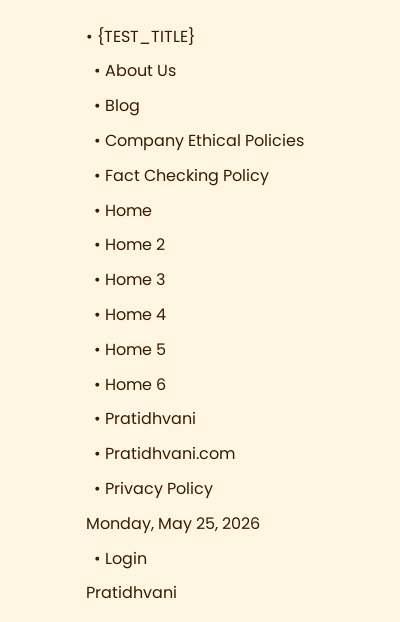• {TEST_TITLE}
  • About Us
  • Blog
  • Company Ethical Policies
  • Fact Checking Policy
  • Home
  • Home 2
  • Home 3
  • Home 4
  • Home 5
  • Home 6
  • Pratidhvani
  • Pratidhvani.com
  • Privacy Policy
Monday, May 25, 2026
  • Login
Pratidhvani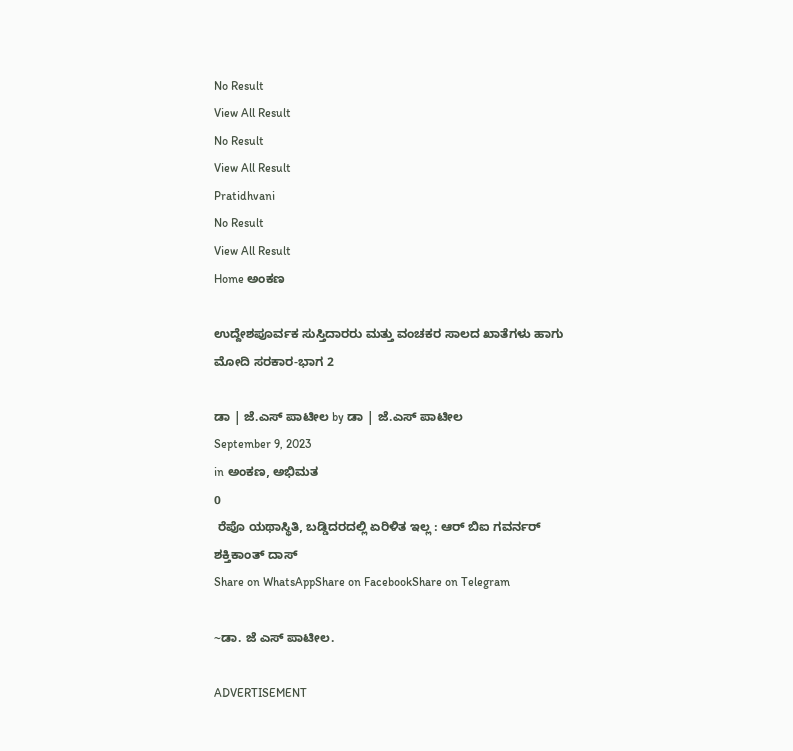No Result
View All Result
No Result
View All Result
Pratidhvani
No Result
View All Result
Home ಅಂಕಣ

ಉದ್ದೇಶಪೂರ್ವಕ ಸುಸ್ತಿದಾರರು ಮತ್ತು ವಂಚಕರ ಸಾಲದ ಖಾತೆಗಳು ಹಾಗು ಮೋದಿ ಸರಕಾರ-ಭಾಗ 2

ಡಾ | ಜೆ.ಎಸ್ ಪಾಟೀಲ by ಡಾ | ಜೆ.ಎಸ್ ಪಾಟೀಲ
September 9, 2023
in ಅಂಕಣ, ಅಭಿಮತ
0
 ರೆಪೊ ಯಥಾಸ್ಥಿತಿ, ಬಡ್ಡಿದರದಲ್ಲಿ ಏರಿಳಿತ ಇಲ್ಲ : ಆರ್ ಬಿಐ ಗವರ್ನರ್ ಶಕ್ತಿಕಾಂತ್ ದಾಸ್
Share on WhatsAppShare on FacebookShare on Telegram

~ಡಾ. ಜೆ ಎಸ್ ಪಾಟೀಲ.

ADVERTISEMENT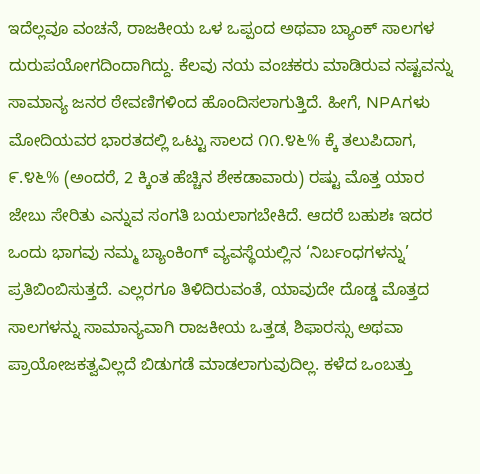ಇದೆಲ್ಲವೂ ವಂಚನೆ, ರಾಜಕೀಯ ಒಳ ಒಪ್ಪಂದ ಅಥವಾ ಬ್ಯಾಂಕ್ ಸಾಲಗಳ ದುರುಪಯೋಗದಿಂದಾಗಿದ್ದು. ಕೆಲವು ನಯ ವಂಚಕರು ಮಾಡಿರುವ ನಷ್ಟವನ್ನು ಸಾಮಾನ್ಯ ಜನರ ಠೇವಣಿಗಳಿಂದ ಹೊಂದಿಸಲಾಗುತ್ತಿದೆ. ಹೀಗೆ, NPAಗಳು ಮೋದಿಯವರ ಭಾರತದಲ್ಲಿ ಒಟ್ಟು ಸಾಲದ ೧೧.೪೬% ಕ್ಕೆ ತಲುಪಿದಾಗ, ೯.೪೬% (ಅಂದರೆ, 2 ಕ್ಕಿಂತ ಹೆಚ್ಚಿನ ಶೇಕಡಾವಾರು) ರಷ್ಟು ಮೊತ್ತ ಯಾರ ಜೇಬು ಸೇರಿತು ಎನ್ನುವ ಸಂಗತಿ ಬಯಲಾಗಬೇಕಿದೆ. ಆದರೆ ಬಹುಶಃ ಇದರ ಒಂದು ಭಾಗವು ನಮ್ಮ ಬ್ಯಾಂಕಿಂಗ್ ವ್ಯವಸ್ಥೆಯಲ್ಲಿನ ‘ನಿರ್ಬಂಧಗಳನ್ನು’ ಪ್ರತಿಬಿಂಬಿಸುತ್ತದೆ. ಎಲ್ಲರಗೂ ತಿಳಿದಿರುವಂತೆ, ಯಾವುದೇ ದೊಡ್ಡ ಮೊತ್ತದ ಸಾಲಗಳನ್ನು ಸಾಮಾನ್ಯವಾಗಿ ರಾಜಕೀಯ ಒತ್ತಡˌ ಶಿಫಾರಸ್ಸು ಅಥವಾ ಪ್ರಾಯೋಜಕತ್ವವಿಲ್ಲದೆ ಬಿಡುಗಡೆ ಮಾಡಲಾಗುವುದಿಲ್ಲ. ಕಳೆದ ಒಂಬತ್ತು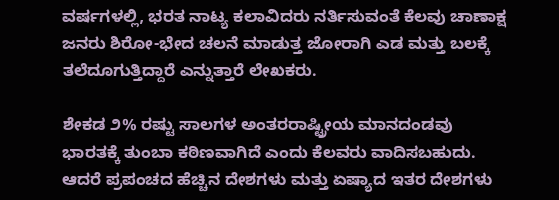ವರ್ಷಗಳಲ್ಲಿ, ಭರತ ನಾಟ್ಯ ಕಲಾವಿದರು ನರ್ತಿಸುವಂತೆ ಕೆಲವು ಚಾಣಾಕ್ಷ ಜನರು ಶಿರೋ-ಭೇದ ಚಲನೆ ಮಾಡುತ್ತ ಜೋರಾಗಿ ಎಡ ಮತ್ತು ಬಲಕ್ಕೆ ತಲೆದೂಗುತ್ತಿದ್ದಾರೆ ಎನ್ನುತ್ತಾರೆ ಲೇಖಕರು.

ಶೇಕಡ ೨% ರಷ್ಟು ಸಾಲಗಳ ಅಂತರರಾಷ್ಟ್ರೀಯ ಮಾನದಂಡವು ಭಾರತಕ್ಕೆ ತುಂಬಾ ಕಠಿಣವಾಗಿದೆ ಎಂದು ಕೆಲವರು ವಾದಿಸಬಹುದು. ಆದರೆ ಪ್ರಪಂಚದ ಹೆಚ್ಚಿನ ದೇಶಗಳು ಮತ್ತು ಏಷ್ಯಾದ ಇತರ ದೇಶಗಳು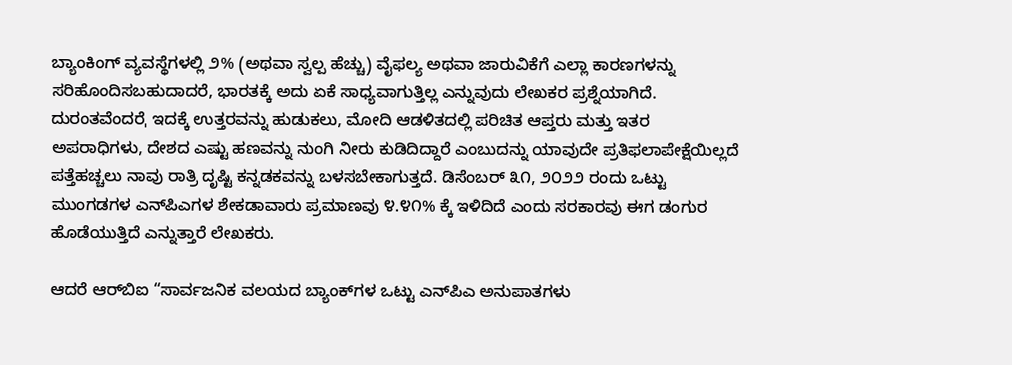ಬ್ಯಾಂಕಿಂಗ್ ವ್ಯವಸ್ಥೆಗಳಲ್ಲಿ ೨% (ಅಥವಾ ಸ್ವಲ್ಪ ಹೆಚ್ಚು) ವೈಫಲ್ಯ ಅಥವಾ ಜಾರುವಿಕೆಗೆ ಎಲ್ಲಾ ಕಾರಣಗಳನ್ನು ಸರಿಹೊಂದಿಸಬಹುದಾದರೆ, ಭಾರತಕ್ಕೆ ಅದು ಏಕೆ ಸಾಧ್ಯವಾಗುತ್ತಿಲ್ಲ ಎನ್ನುವುದು ಲೇಖಕರ ಪ್ರಶ್ನೆಯಾಗಿದೆ. ದುರಂತವೆಂದರೆˌ ಇದಕ್ಕೆ ಉತ್ತರವನ್ನು ಹುಡುಕಲು, ಮೋದಿ ಆಡಳಿತದಲ್ಲಿ ಪರಿಚಿತ ಆಪ್ತರು ಮತ್ತು ಇತರ ಅಪರಾಧಿಗಳು, ದೇಶದ ಎಷ್ಟು ಹಣವನ್ನು ನುಂಗಿ ನೀರು ಕುಡಿದಿದ್ದಾರೆ ಎಂಬುದನ್ನು ಯಾವುದೇ ಪ್ರತಿಫಲಾಪೇಕ್ಷೆಯಿಲ್ಲದೆ ಪತ್ತೆಹಚ್ಚಲು ನಾವು ರಾತ್ರಿ ದೃಷ್ಟಿ ಕನ್ನಡಕವನ್ನು ಬಳಸಬೇಕಾಗುತ್ತದೆ. ಡಿಸೆಂಬರ್ ೩೧, ೨೦೨೨ ರಂದು ಒಟ್ಟು ಮುಂಗಡಗಳ ಎನ್‌ಪಿಎಗಳ ಶೇಕಡಾವಾರು ಪ್ರಮಾಣವು ೪.೪೧% ಕ್ಕೆ ಇಳಿದಿದೆ ಎಂದು ಸರಕಾರವು ಈಗ ಡಂಗುರ ಹೊಡೆಯುತ್ತಿದೆ ಎನ್ನುತ್ತಾರೆ ಲೇಖಕರು.

ಆದರೆ ಆರ್‌ಬಿಐ “ಸಾರ್ವಜನಿಕ ವಲಯದ ಬ್ಯಾಂಕ್‌ಗಳ ಒಟ್ಟು ಎನ್‌ಪಿಎ ಅನುಪಾತಗಳು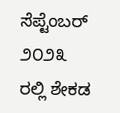ಸೆಪ್ಟೆಂಬರ್ ೨೦೨೩ ರಲ್ಲಿ ಶೇಕಡ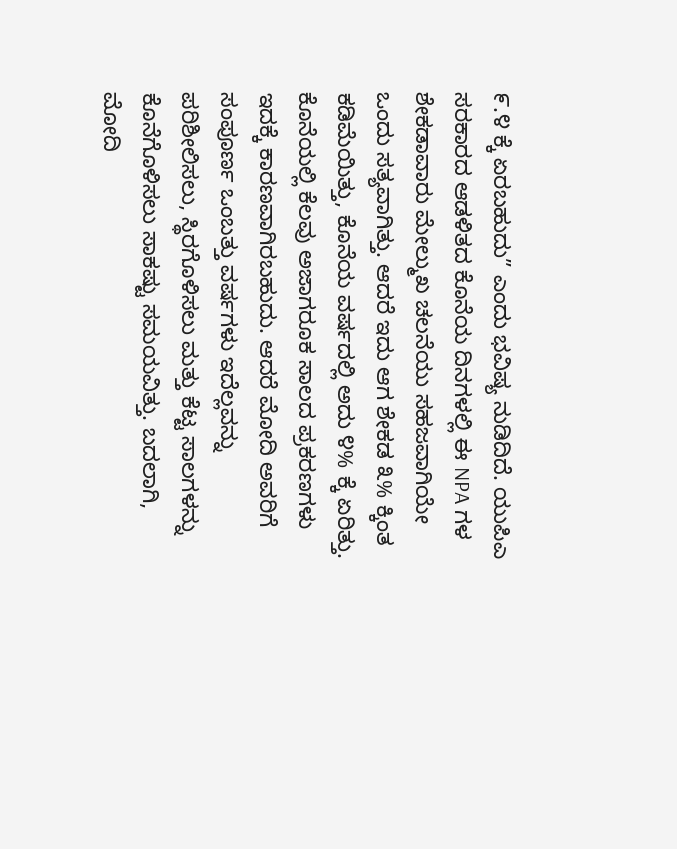೯.೪ ಕ್ಕೆ ಏರಬಹುದು” ಎಂದು ಭವಿಷ್ಯ ನುಡಿದಿದೆ. ಯುಪಿಎ ಸರಕಾರದ ಆಡಳಿತದ ಕೊನೆಯ ದಿನಗಳಲ್ಲಿ ಈ NPA ಗಳ ಶೇಕಡಾವಾರು ಮೇಲ್ಮುಖ ಚಲನೆಯು ಸಹಜವಾಗಿಯೇ ಒಂದು ಸತ್ಯವಾಗಿತ್ತು. ಆದರೆ ಇದು ಆಗ ಶೇಕಡ ೩% ಕ್ಕಿಂತ ಕಡಿಮೆಯಿತ್ತು, ಕೊನೆಯ ವರ್ಷದಲ್ಲಿ ಅದು ೪% ಕ್ಕೆ ಏರಿತ್ತು. ಕೊನೆಯಲ್ಲಿ ಕೆಲವು ಅಜಾಗರೂಕ ಸಾಲದ ಪ್ರಕರಣಗಳು ಇದಕ್ಕೆ ಕಾರಣವಾಗಿರಬಹುದು. ಆದರೆ ಮೋದಿ ಅವರಿಗೆ ಸಂಪೂರ್ಣ ಒಂಬತ್ತು ವರ್ಷಗಳು ಇದೆಲ್ಲವನ್ನು ಪರಿಶೀಲಿಸಲು, ಸ್ಥಿರಗೊಳಿಸಲು ಮತ್ತು ಕೆಟ್ಟ ಸಾಲಗಳನ್ನು ಕೊನೆಗೊಳಿಸಲು ಸಾಕಷ್ಟು ಸಮಯವಿತ್ತು. ಬದಲಾಗಿ, ಮೋದಿ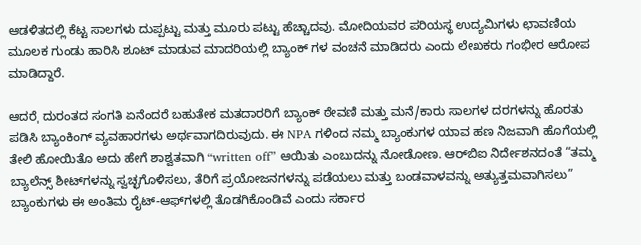ಆಡಳಿತದಲ್ಲಿ ಕೆಟ್ಟ ಸಾಲಗಳು ದುಪ್ಪಟ್ಟು ಮತ್ತು ಮೂರು ಪಟ್ಟು ಹೆಚ್ಚಾದವು. ಮೋದಿಯವರ ಪರಿಯಸ್ಥ ಉದ್ಯಮಿಗಳು ಛಾವಣಿಯ ಮೂಲಕ ಗುಂಡು ಹಾರಿಸಿ ಶೂಟ್ ಮಾಡುವ ಮಾದರಿಯಲ್ಲಿ ಬ್ಯಾಂಕ್ ಗಳ ವಂಚನೆ ಮಾಡಿದರು ಎಂದು ಲೇಖಕರು ಗಂಭೀರ ಆರೋಪ ಮಾಡಿದ್ದಾರೆ.

ಆದರೆˌ ದುರಂತದ ಸಂಗತಿ ಏನೆಂದರೆ ಬಹುತೇಕ ಮತದಾರರಿಗೆ ಬ್ಯಾಂಕ್ ಠೇವಣಿ ಮತ್ತು ಮನೆ/ಕಾರು ಸಾಲಗಳ ದರಗಳನ್ನು ಹೊರತು ಪಡಿಸಿ ಬ್ಯಾಂಕಿಂಗ್ ವ್ಯವಹಾರಗಳು ಅರ್ಥವಾಗದಿರುವುದು. ಈ NPA ಗಳಿಂದ ನಮ್ಮ ಬ್ಯಾಂಕುಗಳ ಯಾವ ಹಣ ನಿಜವಾಗಿ ಹೊಗೆಯಲ್ಲಿ ತೇಲಿ ಹೋಯಿತೊ ಅದು ಹೇಗೆ ಶಾಶ್ವತವಾಗಿ “written off” ಆಯಿತು ಎಂಬುದನ್ನು ನೋಡೋಣ. ಆರ್‌ಬಿಐ ನಿರ್ದೇಶನದಂತೆ “ತಮ್ಮ ಬ್ಯಾಲೆನ್ಸ್ ಶೀಟ್‌ಗಳನ್ನು ಸ್ವಚ್ಛಗೊಳಿಸಲು, ತೆರಿಗೆ ಪ್ರಯೋಜನಗಳನ್ನು ಪಡೆಯಲು ಮತ್ತು ಬಂಡವಾಳವನ್ನು ಅತ್ಯುತ್ತಮವಾಗಿಸಲು” ಬ್ಯಾಂಕುಗಳು ಈ ಅಂತಿಮ ರೈಟ್-ಆಫ್‌ಗಳಲ್ಲಿ ತೊಡಗಿಕೊಂಡಿವೆ ಎಂದು ಸರ್ಕಾರ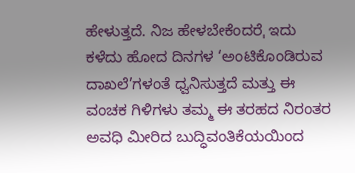ಹೇಳುತ್ತದೆ. ನಿಜ ಹೇಳಬೇಕೆಂದರೆˌ ಇದು ಕಳೆದು ಹೋದ ದಿನಗಳ ‘ಅಂಟಿಕೊಂಡಿರುವ ದಾಖಲೆ’ಗಳಂತೆ ಧ್ವನಿಸುತ್ತದೆ ಮತ್ತು ಈ ವಂಚಕ ಗಿಳಿಗಳು ತಮ್ಮ ಈ ತರಹದ ನಿರಂತರ ಅವಧಿ ಮೀರಿದ ಬುದ್ಧಿವಂತಿಕೆಯಯಿಂದ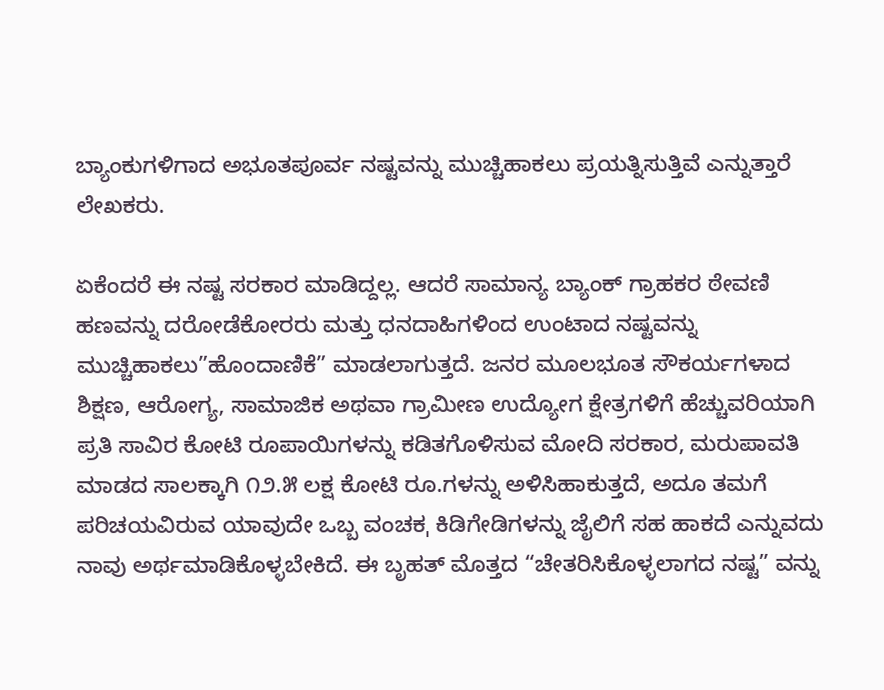ಬ್ಯಾಂಕುಗಳಿಗಾದ ಅಭೂತಪೂರ್ವ ನಷ್ಟವನ್ನು ಮುಚ್ಚಿಹಾಕಲು ಪ್ರಯತ್ನಿಸುತ್ತಿವೆ ಎನ್ನುತ್ತಾರೆ ಲೇಖಕರು.

ಏಕೆಂದರೆ ಈ ನಷ್ಟ ಸರಕಾರ ಮಾಡಿದ್ದಲ್ಲ. ಆದರೆ ಸಾಮಾನ್ಯ ಬ್ಯಾಂಕ್ ಗ್ರಾಹಕರ ಠೇವಣಿ ಹಣವನ್ನು ದರೋಡೆಕೋರರು ಮತ್ತು ಧನದಾಹಿಗಳಿಂದ ಉಂಟಾದ ನಷ್ಟವನ್ನು ಮುಚ್ಚಿಹಾಕಲು”ಹೊಂದಾಣಿಕೆ” ಮಾಡಲಾಗುತ್ತದೆ. ಜನರ ಮೂಲಭೂತ ಸೌಕರ್ಯಗಳಾದ ಶಿಕ್ಷಣ, ಆರೋಗ್ಯ, ಸಾಮಾಜಿಕ ಅಥವಾ ಗ್ರಾಮೀಣ ಉದ್ಯೋಗ ಕ್ಷೇತ್ರಗಳಿಗೆ ಹೆಚ್ಚುವರಿಯಾಗಿ ಪ್ರತಿ ಸಾವಿರ ಕೋಟಿ ರೂಪಾಯಿಗಳನ್ನು ಕಡಿತಗೊಳಿಸುವ ಮೋದಿ ಸರಕಾರ, ಮರುಪಾವತಿ ಮಾಡದ ಸಾಲಕ್ಕಾಗಿ ೧೨.೫ ಲಕ್ಷ ಕೋಟಿ ರೂ.ಗಳನ್ನು ಅಳಿಸಿಹಾಕುತ್ತದೆ, ಅದೂ ತಮಗೆ ಪರಿಚಯವಿರುವ ಯಾವುದೇ ಒಬ್ಬ ವಂಚಕˌ ಕಿಡಿಗೇಡಿಗಳನ್ನು ಜೈಲಿಗೆ ಸಹ ಹಾಕದೆ ಎನ್ನುವದು ನಾವು ಅರ್ಥಮಾಡಿಕೊಳ್ಳಬೇಕಿದೆ. ಈ ಬೃಹತ್ ಮೊತ್ತದ “ಚೇತರಿಸಿಕೊಳ್ಳಲಾಗದ ನಷ್ಟ” ವನ್ನು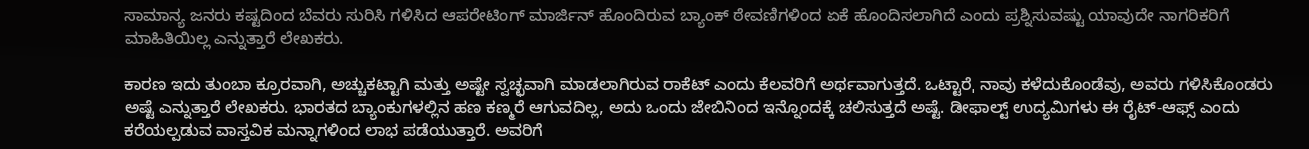ಸಾಮಾನ್ಯ ಜನರು ಕಷ್ಟದಿಂದ ಬೆವರು ಸುರಿಸಿ ಗಳಿಸಿದ ಆಪರೇಟಿಂಗ್ ಮಾರ್ಜಿನ್ ಹೊಂದಿರುವ ಬ್ಯಾಂಕ್ ಠೇವಣಿಗಳಿಂದ ಏಕೆ ಹೊಂದಿಸಲಾಗಿದೆ ಎಂದು ಪ್ರಶ್ನಿಸುವಷ್ಟು ಯಾವುದೇ ನಾಗರಿಕರಿಗೆ ಮಾಹಿತಿಯಿಲ್ಲ ಎನ್ನುತ್ತಾರೆ ಲೇಖಕರು.

ಕಾರಣ ಇದು ತುಂಬಾ ಕ್ರೂರವಾಗಿ, ಅಚ್ಚುಕಟ್ಟಾಗಿ ಮತ್ತು ಅಷ್ಟೇ ಸ್ವಚ್ಛವಾಗಿ ಮಾಡಲಾಗಿರುವ ರಾಕೆಟ್ ಎಂದು ಕೆಲವರಿಗೆ ಅರ್ಥವಾಗುತ್ತದೆ. ಒಟ್ಟಾರೆˌ ನಾವು ಕಳೆದುಕೊಂಡೆವು, ಅವರು ಗಳಿಸಿಕೊಂಡರು ಅಷ್ಟೆ ಎನ್ನುತ್ತಾರೆ ಲೇಖಕರು. ಭಾರತದ ಬ್ಯಾಂಕುಗಳಲ್ಲಿನ ಹಣ ಕಣ್ಮರೆ ಆಗುವದಿಲ್ಲ, ಅದು ಒಂದು ಜೇಬಿನಿಂದ ಇನ್ನೊಂದಕ್ಕೆ ಚಲಿಸುತ್ತದೆ ಅಷ್ಟೆ. ಡೀಫಾಲ್ಟ್ ಉದ್ಯಮಿಗಳು ಈ ರೈಟ್-ಆಫ್ಸ್ ಎಂದು ಕರೆಯಲ್ಪಡುವ ವಾಸ್ತವಿಕ ಮನ್ನಾಗಳಿಂದ ಲಾಭ ಪಡೆಯುತ್ತಾರೆ. ಅವರಿಗೆ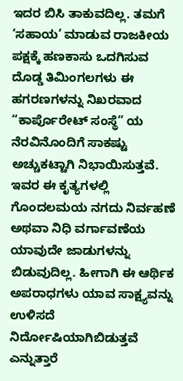ಇದರ ಬಿಸಿ ತಾಕುವದಿಲ್ಲ. ತಮಗೆ ‘ಸಹಾಯ’ ಮಾಡುವ ರಾಜಕೀಯ ಪಕ್ಷಕ್ಕೆ ಹಣಕಾಸು ಒದಗಿಸುವ ದೊಡ್ಡ ತಿಮಿಂಗಲಗಳು ಈ ಹಗರಣಗಳನ್ನು ನಿಖರವಾದ “ಕಾರ್ಪೊರೇಟ್ ಸಂಸ್ಥೆ” ಯ ನೆರವಿನೊಂದಿಗೆ ಸಾಕಷ್ಟು ಅಚ್ಚುಕಟ್ಟಾಗಿ ನಿಭಾಯಿಸುತ್ತವೆ. ಇವರ ಈ ಕೃತ್ಯಗಳಲ್ಲಿ ಗೊಂದಲಮಯ ನಗದು ನಿರ್ವಹಣೆ ಅಥವಾ ನಿಧಿ ವರ್ಗಾವಣೆಯ ಯಾವುದೇ ಜಾಡುಗಳನ್ನು ಬಿಡುವುದಿಲ್ಲ. ಹೀಗಾಗಿ ಈ ಆರ್ಥಿಕ ಅಪರಾಧಗಳು ಯಾವ ಸಾಕ್ಷ್ಯವನ್ನು ಉಳಿಸದೆ ನಿರ್ದೋಷಿಯಾಗಿಬಿಡುತ್ತವೆ ಎನ್ನುತ್ತಾರೆ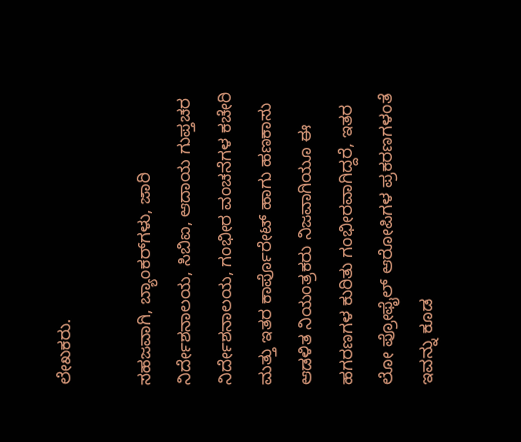ಲೇಖಕರು.

ಸಹಜವಾಗಿ, ಬ್ಯಾಂಕರ್‌ಗಳು, ಜಾರಿ ನಿರ್ದೇಶನಾಲಯ, ಸಿಬಿಐ, ಆದಾಯ ಗುಪ್ತಚರ ನಿರ್ದೇಶನಾಲಯ, ಗಂಭೀರ ವಂಚನೆಗಳ ಕಚೇರಿ ಮತ್ತು ಇತರ ಕಾರ್ಪೊರೇಟ್ ಹಾಗು ಹಣಕಾಸು ಆಡಳಿತ ನಿಯಂತ್ರಕರು ನಿಜವಾಗಿಯೂ ಈ ಹಗರಣಗಳ ಕುರಿತು ಗಂಭೀರವಾಗಿದ್ದರೆ, ಇತರ ಲೋ ಪ್ರೋಫೈಲ್ ಆರೋಪಿಗಳ ಪ್ರಕರಣಗಳಂತೆ ಇವನ್ನು ಕೂಡ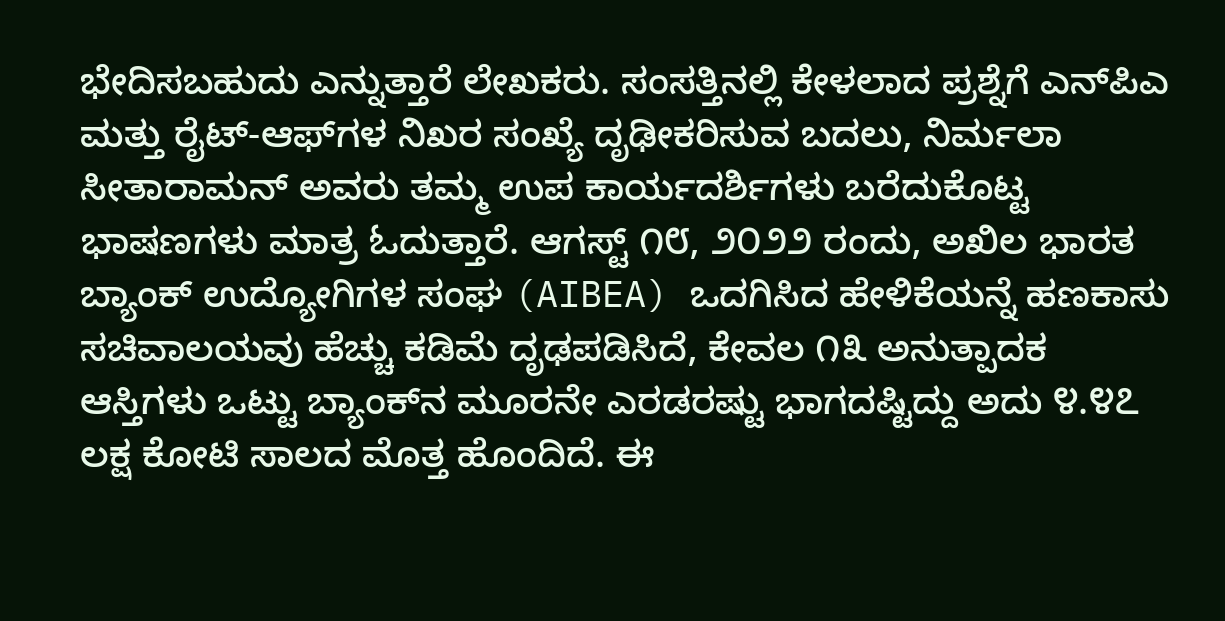ಭೇದಿಸಬಹುದು ಎನ್ನುತ್ತಾರೆ ಲೇಖಕರು. ಸಂಸತ್ತಿನಲ್ಲಿ ಕೇಳಲಾದ ಪ್ರಶ್ನೆಗೆ ಎನ್‌ಪಿಎ ಮತ್ತು ರೈಟ್-ಆಫ್‌ಗಳ ನಿಖರ ಸಂಖ್ಯೆ ದೃಢೀಕರಿಸುವ ಬದಲು, ನಿರ್ಮಲಾ ಸೀತಾರಾಮನ್ ಅವರು ತಮ್ಮ ಉಪ ಕಾರ್ಯದರ್ಶಿಗಳು ಬರೆದುಕೊಟ್ಟ ಭಾಷಣಗಳು ಮಾತ್ರ ಓದುತ್ತಾರೆ. ಆಗಸ್ಟ್ ೧೮, ೨೦೨೨ ರಂದು, ಅಖಿಲ ಭಾರತ ಬ್ಯಾಂಕ್ ಉದ್ಯೋಗಿಗಳ ಸಂಘ (AIBEA) ಒದಗಿಸಿದ ಹೇಳಿಕೆಯನ್ನೆ ಹಣಕಾಸು ಸಚಿವಾಲಯವು ಹೆಚ್ಚು ಕಡಿಮೆ ದೃಢಪಡಿಸಿದೆ, ಕೇವಲ ೧೩ ಅನುತ್ಪಾದಕ ಆಸ್ತಿಗಳು ಒಟ್ಟು ಬ್ಯಾಂಕ್‌ನ ಮೂರನೇ ಎರಡರಷ್ಟು ಭಾಗದಷ್ಟಿದ್ದು ಅದು ೪.೪೭ ಲಕ್ಷ ಕೋಟಿ ಸಾಲದ ಮೊತ್ತ ಹೊಂದಿದೆ. ಈ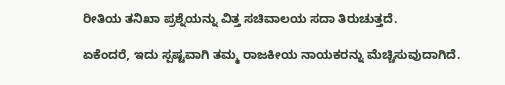ರೀತಿಯ ತನಿಖಾ ಪ್ರಶ್ನೆಯನ್ನು ವಿತ್ತ ಸಚಿವಾಲಯ ಸದಾ ತಿರುಚುತ್ತದೆ.

ಏಕೆಂದರೆ, ಇದು ಸ್ಪಷ್ಟವಾಗಿ ತಮ್ಮ ರಾಜಕೀಯ ನಾಯಕರನ್ನು ಮೆಚ್ಚಿಸುವುದಾಗಿದೆ.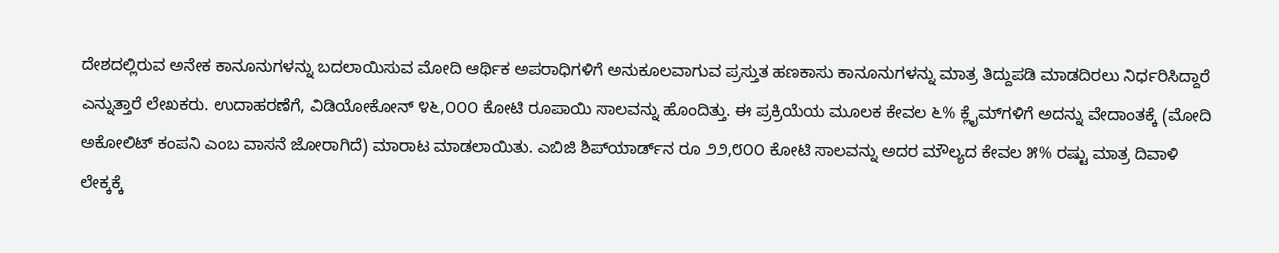ದೇಶದಲ್ಲಿರುವ ಅನೇಕ ಕಾನೂನುಗಳನ್ನು ಬದಲಾಯಿಸುವ ಮೋದಿ ಆರ್ಥಿಕ ಅಪರಾಧಿಗಳಿಗೆ ಅನುಕೂಲವಾಗುವ ಪ್ರಸ್ತುತ ಹಣಕಾಸು ಕಾನೂನುಗಳನ್ನು ಮಾತ್ರ ತಿದ್ದುಪಡಿ ಮಾಡದಿರಲು ನಿರ್ಧರಿಸಿದ್ದಾರೆ ಎನ್ನುತ್ತಾರೆ ಲೇಖಕರು. ಉದಾಹರಣೆಗೆ, ವಿಡಿಯೋಕೋನ್ ೪೬,೦೦೦ ಕೋಟಿ ರೂಪಾಯಿ ಸಾಲವನ್ನು ಹೊಂದಿತ್ತು. ಈ ಪ್ರಕ್ರಿಯೆಯ ಮೂಲಕ ಕೇವಲ ೬% ಕ್ಲೈಮ್‌ಗಳಿಗೆ ಅದನ್ನು ವೇದಾಂತಕ್ಕೆ (ಮೋದಿ ಅಕೋಲಿಟ್ ಕಂಪನಿ ಎಂಬ ವಾಸನೆ ಜೋರಾಗಿದೆ) ಮಾರಾಟ ಮಾಡಲಾಯಿತು. ಎಬಿಜಿ ಶಿಪ್‌ಯಾರ್ಡ್‌ನ ರೂ ೨೨,೮೦೦ ಕೋಟಿ ಸಾಲವನ್ನು ಅದರ ಮೌಲ್ಯದ ಕೇವಲ ೫% ರಷ್ಟು ಮಾತ್ರ ದಿವಾಳಿ ಲೇಕ್ಕಕ್ಕೆ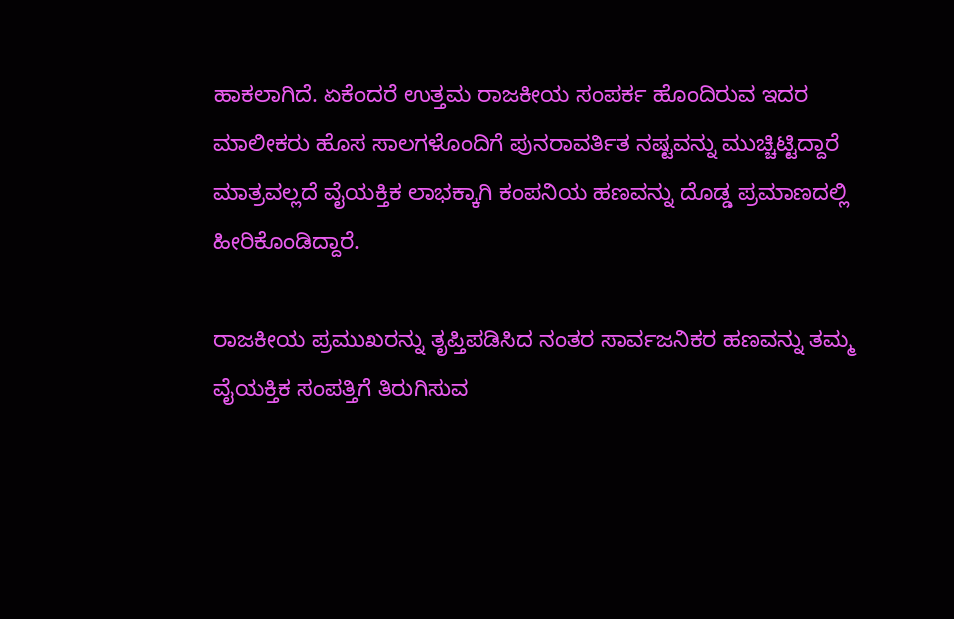ಹಾಕಲಾಗಿದೆ. ಏಕೆಂದರೆ ಉತ್ತಮ ರಾಜಕೀಯ ಸಂಪರ್ಕ ಹೊಂದಿರುವ ಇದರ ಮಾಲೀಕರು ಹೊಸ ಸಾಲಗಳೊಂದಿಗೆ ಪುನರಾವರ್ತಿತ ನಷ್ಟವನ್ನು ಮುಚ್ಚಿಟ್ಟಿದ್ದಾರೆ ಮಾತ್ರವಲ್ಲದೆ ವೈಯಕ್ತಿಕ ಲಾಭಕ್ಕಾಗಿ ಕಂಪನಿಯ ಹಣವನ್ನು ದೊಡ್ಡ ಪ್ರಮಾಣದಲ್ಲಿ ಹೀರಿಕೊಂಡಿದ್ದಾರೆ.

ರಾಜಕೀಯ ಪ್ರಮುಖರನ್ನು ತೃಪ್ತಿಪಡಿಸಿದ ನಂತರ ಸಾರ್ವಜನಿಕರ ಹಣವನ್ನು ತಮ್ಮ ವೈಯಕ್ತಿಕ ಸಂಪತ್ತಿಗೆ ತಿರುಗಿಸುವ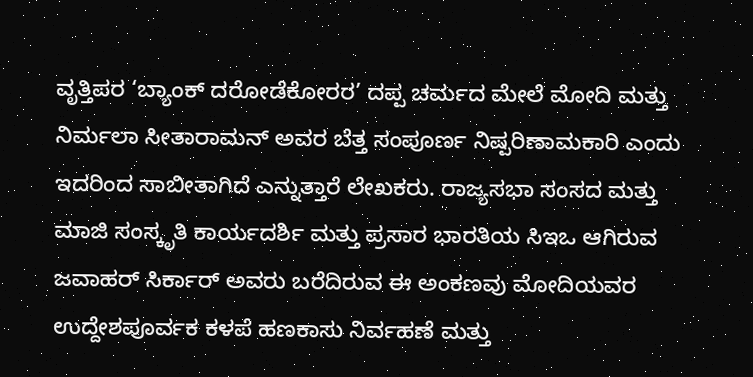ವೃತ್ತಿಪರ ‘ಬ್ಯಾಂಕ್ ದರೋಡೆಕೋರರ’ ದಪ್ಪ ಚರ್ಮದ ಮೇಲೆ ಮೋದಿ ಮತ್ತು ನಿರ್ಮಲಾ ಸೀತಾರಾಮನ್ ಅವರ ಬೆತ್ತ ಸಂಪೂರ್ಣ ನಿಷ್ಪರಿಣಾಮಕಾರಿ ಎಂದು ಇದರಿಂದ ಸಾಬೀತಾಗಿದೆ ಎನ್ನುತ್ತಾರೆ ಲೇಖಕರು. ರಾಜ್ಯಸಭಾ ಸಂಸದ ಮತ್ತು ಮಾಜಿ ಸಂಸ್ಕೃತಿ ಕಾರ್ಯದರ್ಶಿ ಮತ್ತು ಪ್ರಸಾರ ಭಾರತಿಯ ಸಿಇಒ ಆಗಿರುವ ಜವಾಹರ್ ಸಿರ್ಕಾರ್ ಅವರು ಬರೆದಿರುವ ಈ ಅಂಕಣವು ಮೋದಿಯವರ ಉದ್ದೇಶಪೂರ್ವಕ ಕಳಪೆ ಹಣಕಾಸು ನಿರ್ವಹಣೆ ಮತ್ತು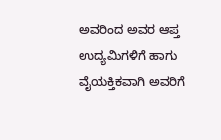ಅವರಿಂದ ಅವರ ಆಪ್ತ ಉದ್ಯಮಿಗಳಿಗೆ ಹಾಗು ವೈಯಕ್ತಿಕವಾಗಿ ಅವರಿಗೆ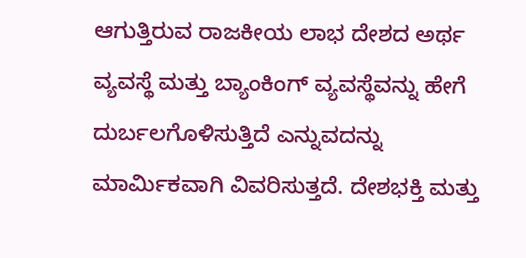ಆಗುತ್ತಿರುವ ರಾಜಕೀಯ ಲಾಭ ದೇಶದ ಅರ್ಥ ವ್ಯವಸ್ಥೆ ಮತ್ತು ಬ್ಯಾಂಕಿಂಗ್ ವ್ಯವಸ್ಥೆವನ್ನು ಹೇಗೆ ದುರ್ಬಲಗೊಳಿಸುತ್ತಿದೆ ಎನ್ನುವದನ್ನು ಮಾರ್ಮಿಕವಾಗಿ ವಿವರಿಸುತ್ತದೆ. ದೇಶಭಕ್ತಿ ಮತ್ತು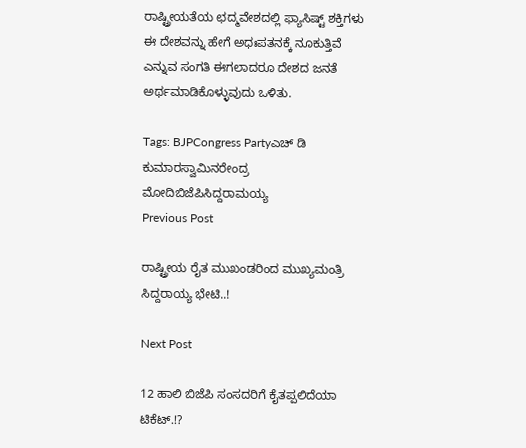ರಾಷ್ಟ್ರೀಯತೆಯ ಛದ್ಮವೇಶದಲ್ಲಿ ಫ್ಯಾಸಿಷ್ಟ್ ಶಕ್ತಿಗಳು ಈ ದೇಶವನ್ನು ಹೇಗೆ ಅಧಃಪತನಕ್ಕೆ ನೂಕುತ್ತಿವೆ ಎನ್ನುವ ಸಂಗತಿ ಈಗಲಾದರೂ ದೇಶದ ಜನತೆ ಅರ್ಥಮಾಡಿಕೊಳ್ಳುವುದು ಒಳಿತು.

Tags: BJPCongress Partyಎಚ್ ಡಿ ಕುಮಾರಸ್ವಾಮಿನರೇಂದ್ರ ಮೋದಿಬಿಜೆಪಿಸಿದ್ದರಾಮಯ್ಯ
Previous Post

ರಾಷ್ಟ್ರೀಯ ರೈತ ಮುಖಂಡರಿಂದ ಮುಖ್ಯಮಂತ್ರಿ ಸಿದ್ದರಾಯ್ಯ ಭೇಟಿ..!

Next Post

12 ಹಾಲಿ ಬಿಜೆಪಿ ಸಂಸದರಿಗೆ ಕೈತಪ್ಪಲಿದೆಯಾ ಟಿಕೆಟ್.!?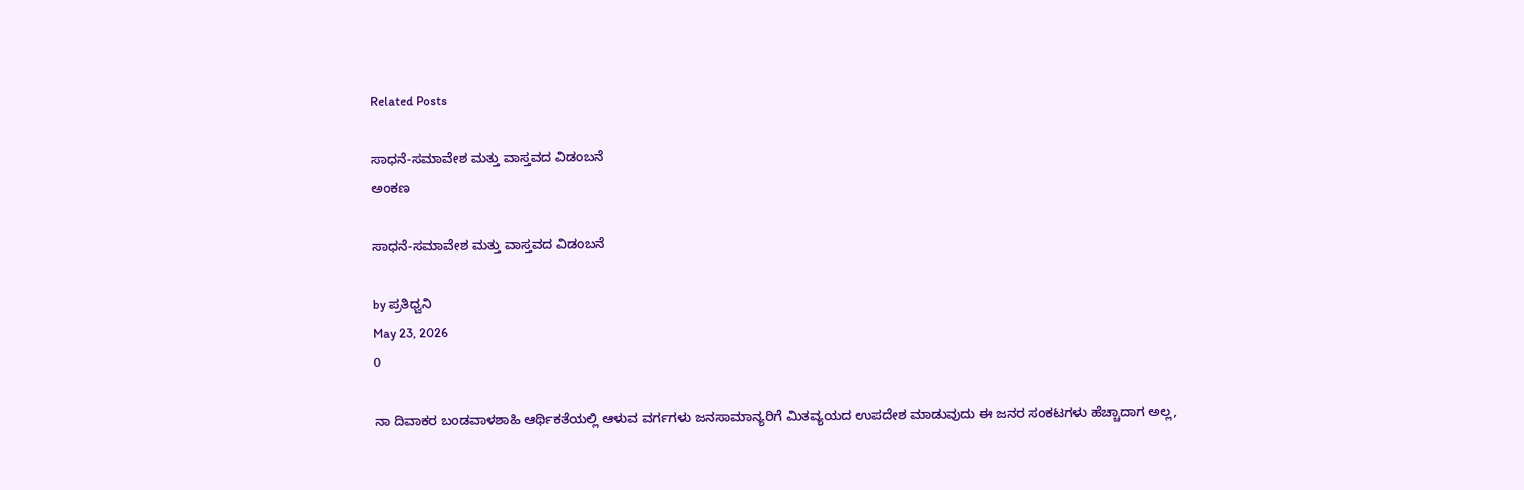Related Posts

ಸಾಧನೆ-ಸಮಾವೇಶ ಮತ್ತು ವಾಸ್ತವದ ವಿಡಂಬನೆ
ಅಂಕಣ

ಸಾಧನೆ-ಸಮಾವೇಶ ಮತ್ತು ವಾಸ್ತವದ ವಿಡಂಬನೆ

by ಪ್ರತಿಧ್ವನಿ
May 23, 2026
0

ನಾ ದಿವಾಕರ ಬಂಡವಾಳಶಾಹಿ ಆರ್ಥಿಕತೆಯಲ್ಲಿ ಆಳುವ ವರ್ಗಗಳು ಜನಸಾಮಾನ್ಯರಿಗೆ ಮಿತವ್ಯಯದ ಉಪದೇಶ ಮಾಡುವುದು ಈ ಜನರ ಸಂಕಟಗಳು ಹೆಚ್ಚಾದಾಗ ಅಲ್ಲ,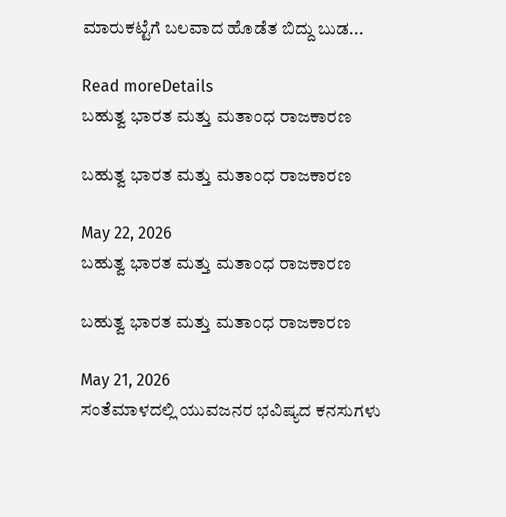ಮಾರುಕಟ್ಟೆಗೆ ಬಲವಾದ ಹೊಡೆತ ಬಿದ್ದು ಬುಡ...

Read moreDetails
ಬಹುತ್ವ ಭಾರತ ಮತ್ತು ಮತಾಂಧ ರಾಜಕಾರಣ

ಬಹುತ್ವ ಭಾರತ ಮತ್ತು ಮತಾಂಧ ರಾಜಕಾರಣ

May 22, 2026
ಬಹುತ್ವ ಭಾರತ ಮತ್ತು ಮತಾಂಧ ರಾಜಕಾರಣ

ಬಹುತ್ವ ಭಾರತ ಮತ್ತು ಮತಾಂಧ ರಾಜಕಾರಣ

May 21, 2026
ಸಂತೆಮಾಳದಲ್ಲಿ ಯುವಜನರ ಭವಿಷ್ಯದ ಕನಸುಗಳು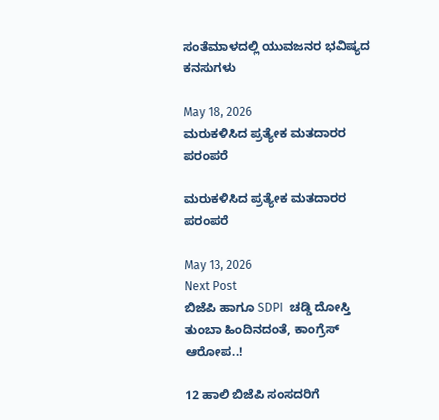ಸಂತೆಮಾಳದಲ್ಲಿ ಯುವಜನರ ಭವಿಷ್ಯದ ಕನಸುಗಳು

May 18, 2026
ಮರುಕಳಿಸಿದ ಪ್ರತ್ಯೇಕ ಮತದಾರರ ಪರಂಪರೆ

ಮರುಕಳಿಸಿದ ಪ್ರತ್ಯೇಕ ಮತದಾರರ ಪರಂಪರೆ

May 13, 2026
Next Post
ಬಿಜೆಪಿ ಹಾಗೂ SDPI  ಚಡ್ಡಿ ದೋಸ್ತಿ ತುಂಬಾ ಹಿಂದಿನದಂತೆ, ಕಾಂಗ್ರೆಸ್‌ ಆರೋಪ..!

12 ಹಾಲಿ ಬಿಜೆಪಿ ಸಂಸದರಿಗೆ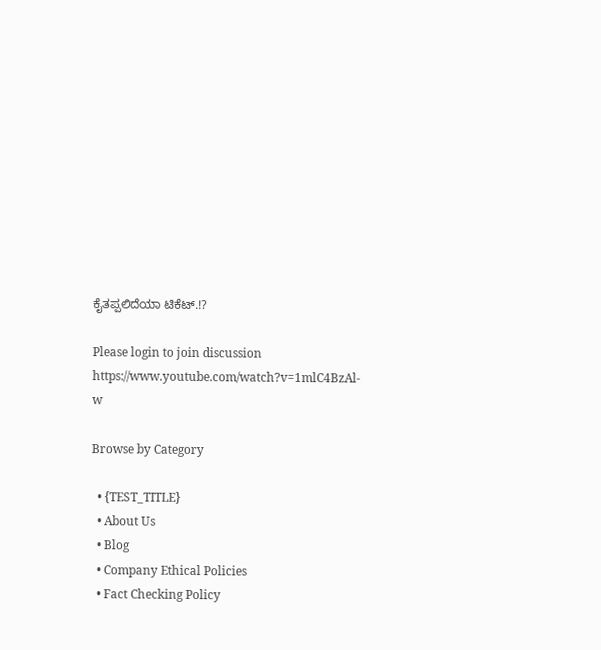ಕೈತಪ್ಪಲಿದೆಯಾ ಟಿಕೆಟ್.!?

Please login to join discussion
https://www.youtube.com/watch?v=1mlC4BzAl-w

Browse by Category

  • {TEST_TITLE}
  • About Us
  • Blog
  • Company Ethical Policies
  • Fact Checking Policy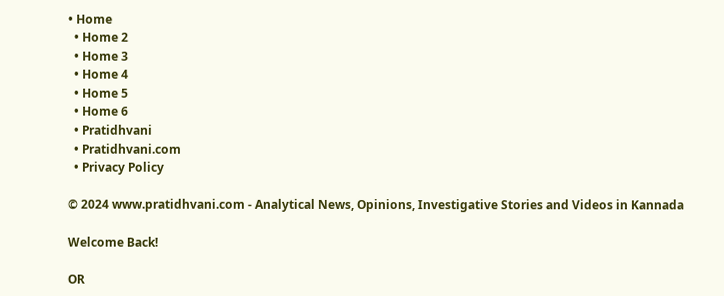• Home
  • Home 2
  • Home 3
  • Home 4
  • Home 5
  • Home 6
  • Pratidhvani
  • Pratidhvani.com
  • Privacy Policy

© 2024 www.pratidhvani.com - Analytical News, Opinions, Investigative Stories and Videos in Kannada

Welcome Back!

OR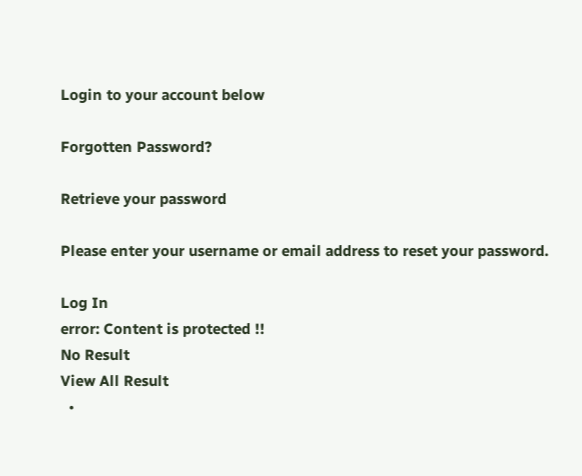Login to your account below

Forgotten Password?

Retrieve your password

Please enter your username or email address to reset your password.

Log In
error: Content is protected !!
No Result
View All Result
  •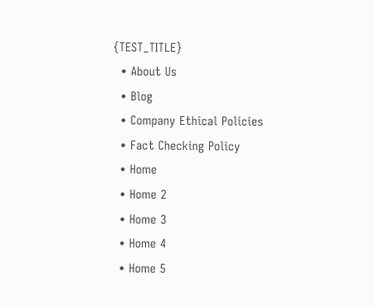{TEST_TITLE}
  • About Us
  • Blog
  • Company Ethical Policies
  • Fact Checking Policy
  • Home
  • Home 2
  • Home 3
  • Home 4
  • Home 5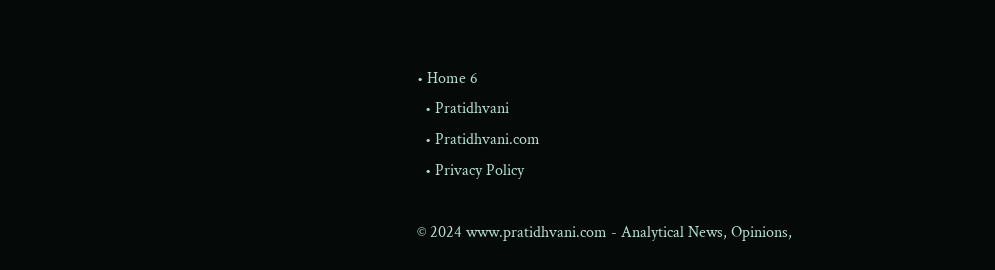• Home 6
  • Pratidhvani
  • Pratidhvani.com
  • Privacy Policy

© 2024 www.pratidhvani.com - Analytical News, Opinions,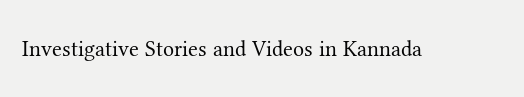Investigative Stories and Videos in Kannada